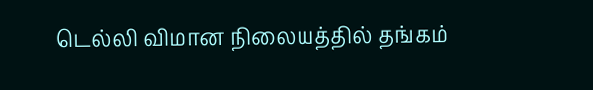டெல்லி விமான நிலையத்தில் தங்கம்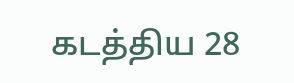கடத்திய 28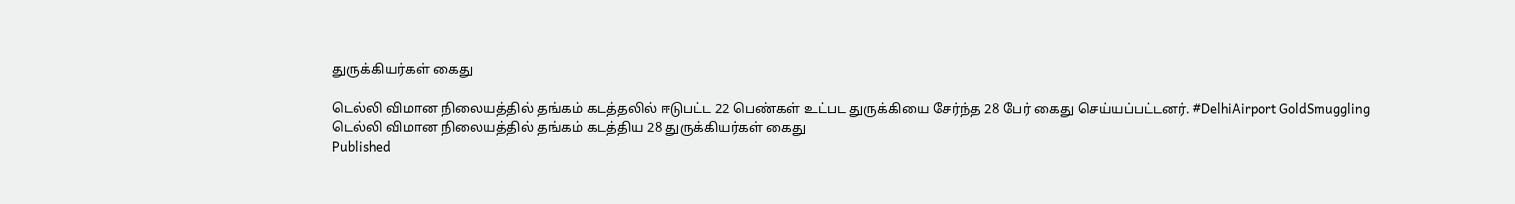துருக்கியர்கள் கைது

டெல்லி விமான நிலையத்தில் தங்கம் கடத்தலில் ஈடுபட்ட 22 பெண்கள் உட்பட துருக்கியை சேர்ந்த 28 பேர் கைது செய்யப்பட்டனர். #DelhiAirport GoldSmuggling
டெல்லி விமான நிலையத்தில் தங்கம் கடத்திய 28 துருக்கியர்கள் கைது
Published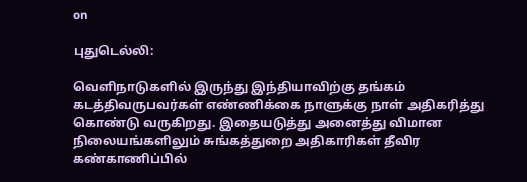on

புதுடெல்லி:

வெளிநாடுகளில் இருந்து இந்தியாவிற்கு தங்கம் கடத்திவருபவர்கள் எண்ணிக்கை நாளுக்கு நாள் அதிகரித்து கொண்டு வருகிறது. இதையடுத்து அனைத்து விமான நிலையங்களிலும் சுங்கத்துறை அதிகாரிகள் தீவிர கண்காணிப்பில்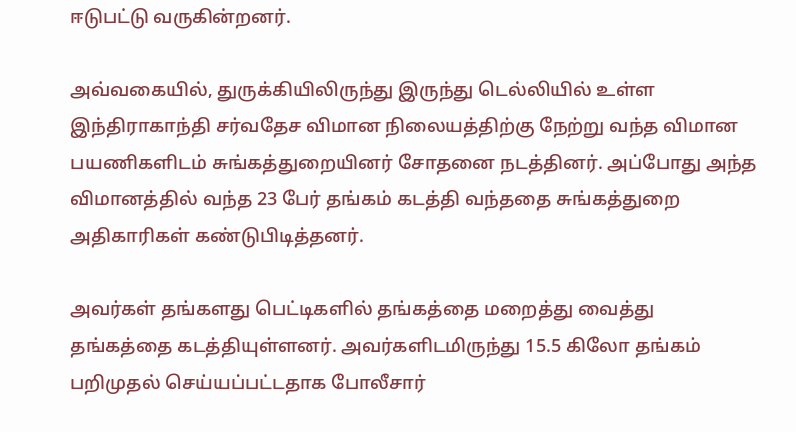ஈடுபட்டு வருகின்றனர்.

அவ்வகையில், துருக்கியிலிருந்து இருந்து டெல்லியில் உள்ள இந்திராகாந்தி சர்வதேச விமான நிலையத்திற்கு நேற்று வந்த விமான பயணிகளிடம் சுங்கத்துறையினர் சோதனை நடத்தினர். அப்போது அந்த விமானத்தில் வந்த 23 பேர் தங்கம் கடத்தி வந்ததை சுங்கத்துறை அதிகாரிகள் கண்டுபிடித்தனர்.

அவர்கள் தங்களது பெட்டிகளில் தங்கத்தை மறைத்து வைத்து தங்கத்தை கடத்தியுள்ளனர். அவர்களிடமிருந்து 15.5 கிலோ தங்கம் பறிமுதல் செய்யப்பட்டதாக போலீசார்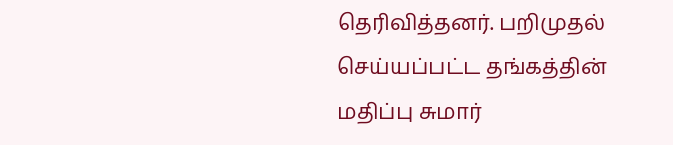தெரிவித்தனர். பறிமுதல் செய்யப்பட்ட தங்கத்தின் மதிப்பு சுமார்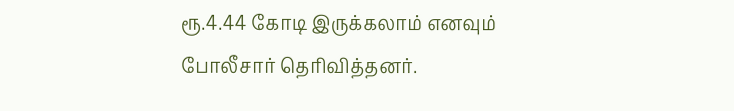ரூ.4.44 கோடி இருக்கலாம் எனவும் போலீசார் தெரிவித்தனர்.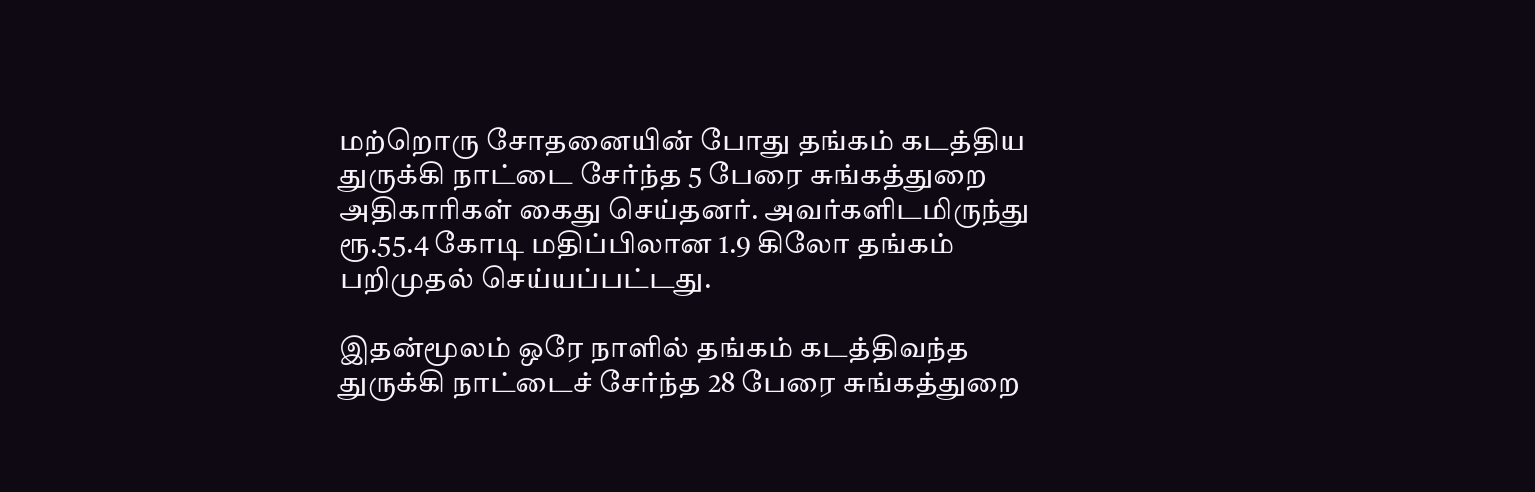மற்றொரு சோதனையின் போது தங்கம் கடத்திய துருக்கி நாட்டை சேர்ந்த 5 பேரை சுங்கத்துறை அதிகாரிகள் கைது செய்தனர். அவர்களிடமிருந்து ரூ.55.4 கோடி மதிப்பிலான 1.9 கிலோ தங்கம் பறிமுதல் செய்யப்பட்டது.

இதன்மூலம் ஒரே நாளில் தங்கம் கடத்திவந்த துருக்கி நாட்டைச் சேர்ந்த 28 பேரை சுங்கத்துறை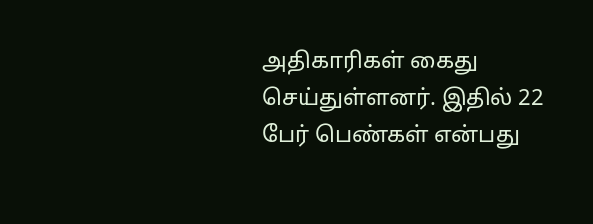அதிகாரிகள் கைது செய்துள்ளனர். இதில் 22 பேர் பெண்கள் என்பது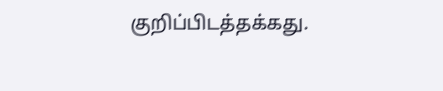குறிப்பிடத்தக்கது.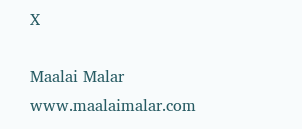X

Maalai Malar
www.maalaimalar.com